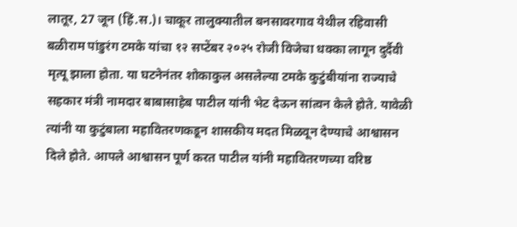लातूर, 27 जून (हिं.स.)। चाकूर तालुक्यातील बनसावरगाव येथील रहिवासी बळीराम पांडुरंग टमके यांचा १२ सप्टेंबर २०२५ रोजी विजेचा धक्का लागून दुर्दैवी मृत्यू झाला होता. या घटनेनंतर शोकाकुल असलेल्या टमके कुटुंबीयांना राज्याचे सहकार मंत्री नामदार बाबासाहेब पाटील यांनी भेट देऊन सांत्वन केले होते. यावेळी त्यांनी या कुटुंबाला महावितरणकडून शासकीय मदत मिळवून देण्याचे आश्वासन दिले होते. आपले आश्वासन पूर्ण करत पाटील यांनी महावितरणच्या वरिष्ठ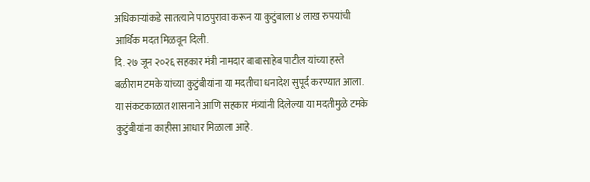अधिकाऱ्यांकडे सातत्याने पाठपुरावा करून या कुटुंबाला ४ लाख रुपयांची आर्थिक मदत मिळवून दिली.
दि. २७ जून २०२६ सहकार मंत्री नामदार बाबासाहेब पाटील यांच्या हस्ते बळीराम टमके यांच्या कुटुंबीयांना या मदतीचा धनादेश सुपूर्द करण्यात आला. या संकटकाळात शासनाने आणि सहकार मंत्र्यांनी दिलेल्या या मदतीमुळे टमके कुटुंबीयांना काहीसा आधार मिळाला आहे.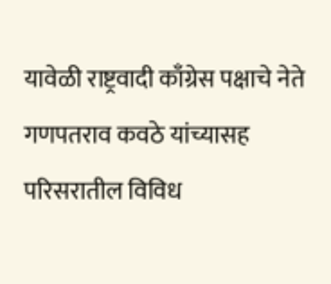यावेळी राष्ट्रवादी काँग्रेस पक्षाचे नेते गणपतराव कवठे यांच्यासह परिसरातील विविध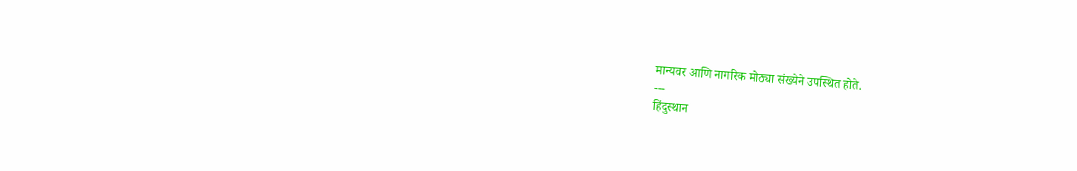मान्यवर आणि नागरिक मोठ्या संख्येने उपस्थित होते.
---
हिंदुस्थान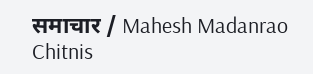समाचार / Mahesh Madanrao Chitnis